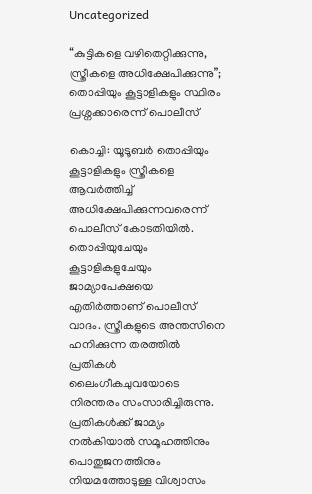Uncategorized

“കുട്ടികളെ വഴിതെറ്റിക്കുന്നു, സ്ത്രീകളെ അധിക്ഷേപിക്കുന്നു”; തൊപ്പിയും കൂട്ടാളികളും സ്ഥിരം പ്രശ്നക്കാരെന്ന് പൊലീസ്

കൊച്ചി: യൂടൂബർ തൊപ്പിയും കൂട്ടാളികളും സ്ത്രീകളെ ആവർത്തിച്ച് അധിക്ഷേപിക്കുന്നവരെന്ന് പൊലീസ് കോടതിയിൽ. തൊപ്പിയുചേയും കൂട്ടാളികളുചേയും ജാമ്യാപേക്ഷയെ എതിർത്താണ് പൊലീസ് വാദം. സ്ത്രീകളുടെ അന്തസിനെ ഹനിക്കുന്ന തരത്തിൽ പ്രതികൾ ലൈംഗീകചുവയോടെ നിരന്തരം സംസാരിച്ചിരുന്നു. പ്രതികൾക്ക് ജാമ്യം നൽകിയാൽ സമൂഹത്തിനും പൊതുജനത്തിനും നിയമത്തോടുള്ള വിശ്വാസം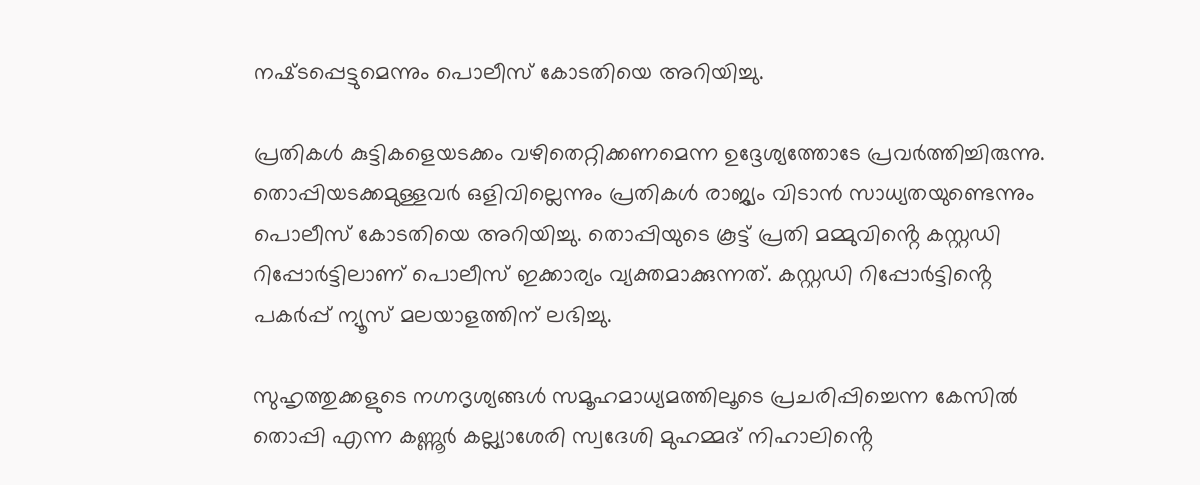നഷ്‌ടപ്പെട്ടുമെന്നും പൊലീസ് കോടതിയെ അറിയിച്ചു.

പ്രതികൾ കുട്ടികളെയടക്കം വഴിതെറ്റിക്കണമെന്ന ഉദ്ദേശ്യത്തോടേ പ്രവർത്തിച്ചിരുന്നു. തൊപ്പിയടക്കമുള്ളവർ ഒളിവില്ലെന്നും പ്രതികൾ രാജ്യം വിടാൻ സാധ്യതയുണ്ടെന്നും പൊലീസ് കോടതിയെ അറിയിച്ചു. തൊപ്പിയുടെ കൂട്ട് പ്രതി മമ്മുവിൻ്റെ കസ്റ്റഡി റിപ്പോർട്ടിലാണ് പൊലീസ് ഇക്കാര്യം വ്യക്തമാക്കുന്നത്. കസ്റ്റഡി റിപ്പോർട്ടിൻ്റെ പകർപ്പ് ന്യൂസ് മലയാളത്തിന് ലഭിച്ചു.

സുഹൃത്തുക്കളുടെ നഗ്നദൃശ്യങ്ങൾ സമൂഹമാധ്യമത്തിലൂടെ പ്രചരിപ്പിച്ചെന്ന കേസിൽ തൊപ്പി എന്ന കണ്ണൂർ കല്ല്യാശേരി സ്വദേശി മുഹമ്മദ് നിഹാലിൻ്റെ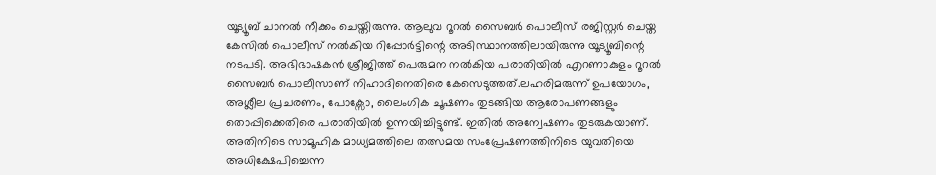യൂട്യൂബ് ചാനൽ നീക്കം ചെയ്തിരുന്നു. ആലുവ റൂറൽ സൈബർ പൊലീസ് രജിസ്റ്റർ ചെയ്ത കേസിൽ പൊലീസ് നൽകിയ റിപ്പോർട്ടിന്റെ അടിസ്ഥാനത്തിലായിരുന്നു യൂട്യൂബിന്റെ നടപടി. അഭിഭാഷകൻ ശ്രീജിത്ത് പെരുമന നൽകിയ പരാതിയിൽ എറണാകുളം റൂറൽ സൈബർ പൊലീസാണ് നിഹാദിനെതിരെ കേസെടുത്തത്.ലഹരിമരുന്ന് ഉപയോഗം, അശ്ലീല പ്രചരണം, പോക്സോ, ലൈംഗിക ചൂഷണം തുടങ്ങിയ ആരോപണങ്ങളും തൊപ്പിക്കെതിരെ പരാതിയിൽ ഉന്നയിച്ചിട്ടുണ്ട്. ഇതിൽ അന്വേഷണം തുടരുകയാണ്. അതിനിടെ സാമൂഹിക മാധ്യമത്തിലെ തത്സമയ സംപ്രേഷണത്തിനിടെ യുവതിയെ അധിക്ഷേപിച്ചെന്ന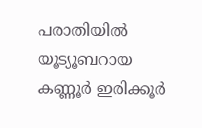പരാതിയില്‍ യൂട്യൂബറായ കണ്ണൂര്‍ ഇരിക്കൂര്‍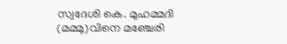സ്വദേശി കെ. മുഹമ്മദി (മമ്മു)വിനെ മഞ്ചേരി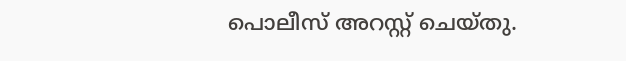പൊലീസ് അറസ്റ്റ് ചെയ്തു.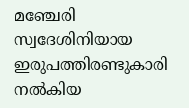മഞ്ചേരി സ്വദേശിനിയായ ഇരുപത്തിരണ്ടുകാരി നല്‍കിയ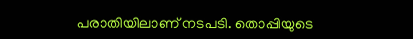പരാതിയിലാണ് നടപടി. തൊപ്പിയുടെ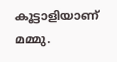കൂട്ടാളിയാണ് മമ്മു.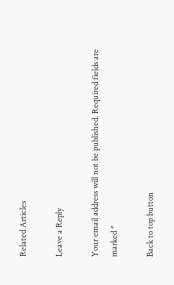Related Articles

Leave a Reply

Your email address will not be published. Required fields are marked *

Back to top button